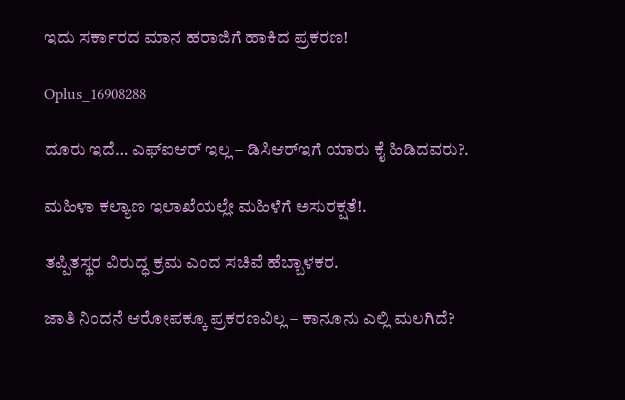ಇದು ಸರ್ಕಾರದ ಮಾನ ಹರಾಜಿಗೆ ಹಾಕಿದ ಪ್ರಕರಣ!

Oplus_16908288

ದೂರು ಇದೆ… ಎಫ್‌ಐಆರ್ ಇಲ್ಲ – ಡಿಸಿಆರ್‌ಇಗೆ ಯಾರು ಕೈ ಹಿಡಿದವರು?.

ಮಹಿಳಾ ಕಲ್ಯಾಣ ಇಲಾಖೆಯಲ್ಲೇ ಮಹಿಳೆಗೆ ಅಸುರಕ್ಷತೆ!.

ತಪ್ಪಿತಸ್ಥರ ವಿರುದ್ಧ ಕ್ರಮ ಎಂದ ಸಚಿವೆ ಹೆಬ್ಬಾಳಕರ.

ಜಾತಿ ನಿಂದನೆ ಆರೋಪಕ್ಕೂ ಪ್ರಕರಣವಿಲ್ಲ – ಕಾನೂನು ಎಲ್ಲಿ ಮಲಗಿದೆ?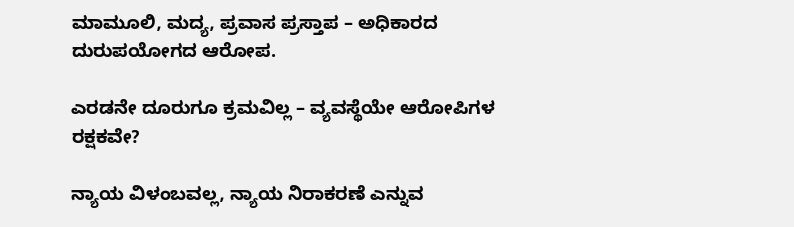ಮಾಮೂಲಿ, ಮದ್ಯ, ಪ್ರವಾಸ ಪ್ರಸ್ತಾಪ – ಅಧಿಕಾರದ ದುರುಪಯೋಗದ ಆರೋಪ.

ಎರಡನೇ ದೂರುಗೂ ಕ್ರಮವಿಲ್ಲ – ವ್ಯವಸ್ಥೆಯೇ ಆರೋಪಿಗಳ ರಕ್ಷಕವೇ?

ನ್ಯಾಯ ವಿಳಂಬವಲ್ಲ, ನ್ಯಾಯ ನಿರಾಕರಣೆ ಎನ್ನುವ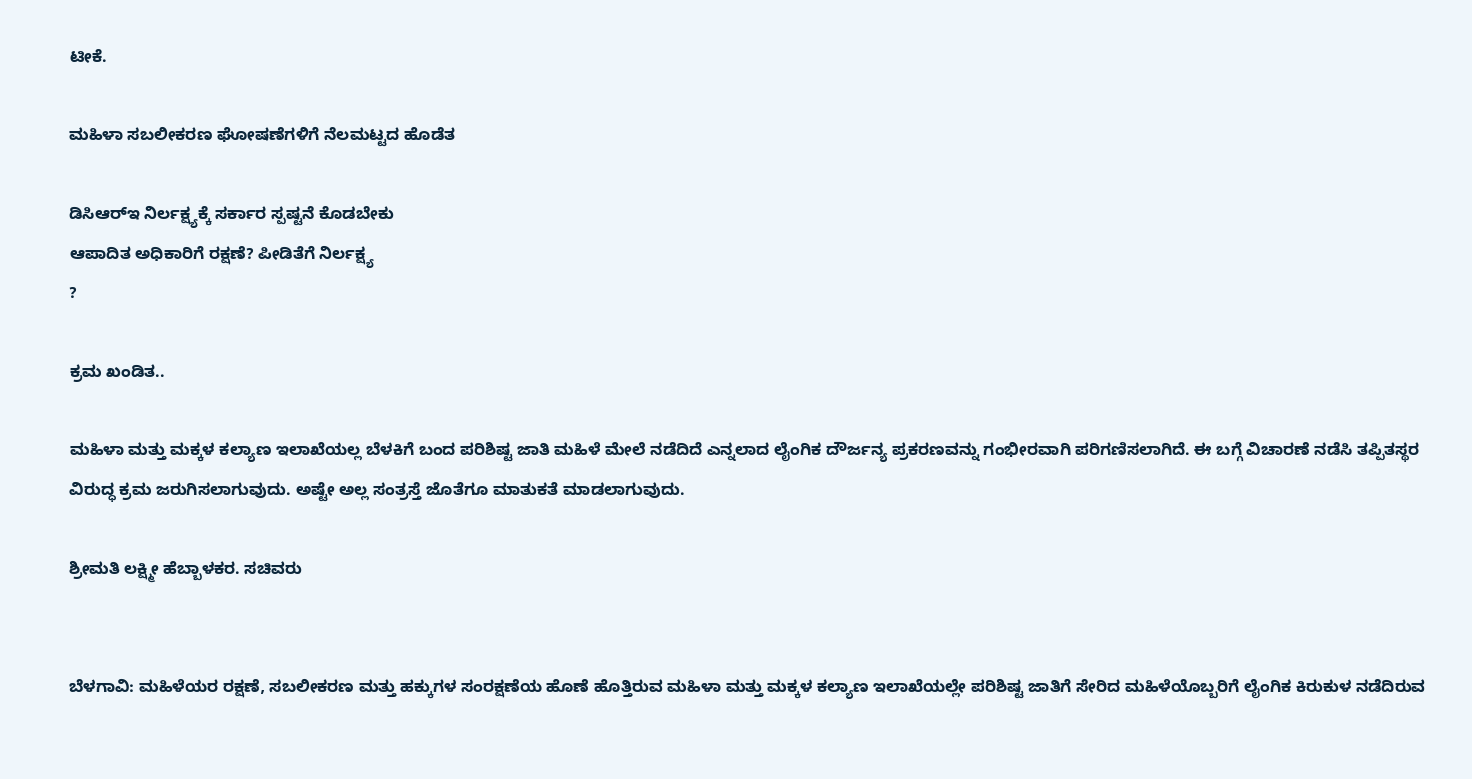ಟೀಕೆ.

ಮಹಿಳಾ ಸಬಲೀಕರಣ ಘೋಷಣೆಗಳಿಗೆ ನೆಲಮಟ್ಟದ ಹೊಡೆತ

ಡಿಸಿಆರ್‌ಇ ನಿರ್ಲಕ್ಷ್ಯಕ್ಕೆ ಸರ್ಕಾರ ಸ್ಪಷ್ಟನೆ ಕೊಡಬೇಕು
ಆಪಾದಿತ ಅಧಿಕಾರಿಗೆ ರಕ್ಷಣೆ? ಪೀಡಿತೆಗೆ ನಿರ್ಲಕ್ಷ್ಯ
?

ಕ್ರಮ ಖಂಡಿತ..

ಮಹಿಳಾ ಮತ್ತು ಮಕ್ಕಳ ಕಲ್ಯಾಣ ಇಲಾಖೆಯಲ್ಲ ಬೆಳಕಿಗೆ ಬಂದ ಪರಿಶಿಷ್ಟ ಜಾತಿ ಮಹಿಳೆ ಮೇಲೆ ನಡೆದಿದೆ ಎನ್ನಲಾದ ಲೈಂಗಿಕ ದೌರ್ಜನ್ಯ ಪ್ರಕರಣವನ್ನು ಗಂಭೀರವಾಗಿ ಪರಿಗಣಿಸಲಾಗಿದೆ. ಈ ಬಗ್ಗೆ ವಿಚಾರಣೆ ನಡೆಸಿ ತಪ್ಪಿತಸ್ಥರ ವಿರುದ್ಧ ಕ್ರಮ ಜರುಗಿಸಲಾಗುವುದು. ಅಷ್ಟೇ ಅಲ್ಲ ಸಂತ್ರಸ್ತೆ ಜೊತೆಗೂ ಮಾತುಕತೆ ಮಾಡಲಾಗುವುದು.

ಶ್ರೀಮತಿ ಲಕ್ಷ್ಮೀ ಹೆಬ್ಬಾಳಕರ. ಸಚಿವರು


ಬೆಳಗಾವಿ: ಮಹಿಳೆಯರ ರಕ್ಷಣೆ, ಸಬಲೀಕರಣ ಮತ್ತು ಹಕ್ಕುಗಳ ಸಂರಕ್ಷಣೆಯ ಹೊಣೆ ಹೊತ್ತಿರುವ ಮಹಿಳಾ ಮತ್ತು ಮಕ್ಕಳ ಕಲ್ಯಾಣ ಇಲಾಖೆಯಲ್ಲೇ ಪರಿಶಿಷ್ಟ ಜಾತಿಗೆ ಸೇರಿದ ಮಹಿಳೆಯೊಬ್ಬರಿಗೆ ಲೈಂಗಿಕ ಕಿರುಕುಳ ನಡೆದಿರುವ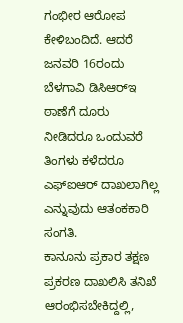ಗಂಭೀರ ಆರೋಪ ಕೇಳಿಬಂದಿದೆ. ಆದರೆ ಜನವರಿ 16ರಂದು ಬೆಳಗಾವಿ ಡಿಸಿಆರ್‌ಇ ಠಾಣೆಗೆ ದೂರು ನೀಡಿದರೂ ಒಂದುವರೆ ತಿಂಗಳು ಕಳೆದರೂ ಎಫ್‌ಐಆರ್ ದಾಖಲಾಗಿಲ್ಲ ಎನ್ನುವುದು ಆತಂಕಕಾರಿ ಸಂಗತಿ.
ಕಾನೂನು ಪ್ರಕಾರ ತಕ್ಷಣ ಪ್ರಕರಣ ದಾಖಲಿಸಿ ತನಿಖೆ ಆರಂಭಿಸಬೇಕಿದ್ದಲ್ಲಿ,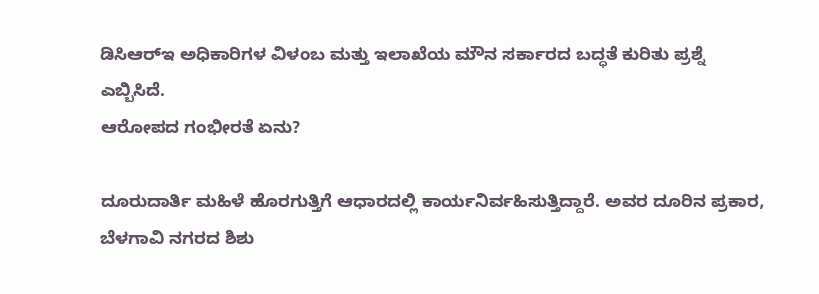ಡಿಸಿಆರ್‌ಇ ಅಧಿಕಾರಿಗಳ ವಿಳಂಬ ಮತ್ತು ಇಲಾಖೆಯ ಮೌನ ಸರ್ಕಾರದ ಬದ್ಧತೆ ಕುರಿತು ಪ್ರಶ್ನೆ ಎಬ್ಬಿಸಿದೆ.
ಆರೋಪದ ಗಂಭೀರತೆ ಏನು?

ದೂರುದಾರ್ತಿ ಮಹಿಳೆ ಹೊರಗುತ್ತಿಗೆ ಆಧಾರದಲ್ಲಿ ಕಾರ್ಯನಿರ್ವಹಿಸುತ್ತಿದ್ದಾರೆ. ಅವರ ದೂರಿನ ಪ್ರಕಾರ, ಬೆಳಗಾವಿ ನಗರದ ಶಿಶು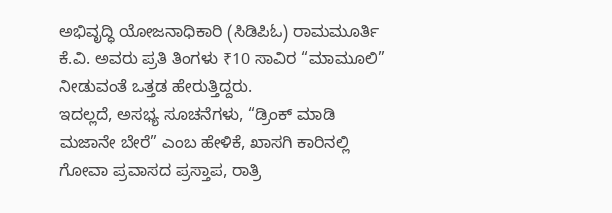ಅಭಿವೃದ್ಧಿ ಯೋಜನಾಧಿಕಾರಿ (ಸಿಡಿಪಿಓ) ರಾಮಮೂರ್ತಿ ಕೆ.ವಿ. ಅವರು ಪ್ರತಿ ತಿಂಗಳು ₹10 ಸಾವಿರ “ಮಾಮೂಲಿ” ನೀಡುವಂತೆ ಒತ್ತಡ ಹೇರುತ್ತಿದ್ದರು.
ಇದಲ್ಲದೆ, ಅಸಭ್ಯ ಸೂಚನೆಗಳು, “ಡ್ರಿಂಕ್ ಮಾಡಿ ಮಜಾನೇ ಬೇರೆ” ಎಂಬ ಹೇಳಿಕೆ, ಖಾಸಗಿ ಕಾರಿನಲ್ಲಿ ಗೋವಾ ಪ್ರವಾಸದ ಪ್ರಸ್ತಾಪ, ರಾತ್ರಿ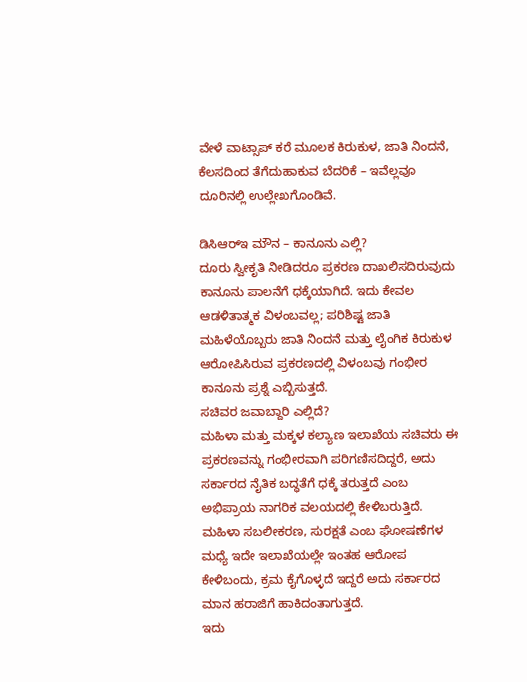ವೇಳೆ ವಾಟ್ಸಾಪ್ ಕರೆ ಮೂಲಕ ಕಿರುಕುಳ, ಜಾತಿ ನಿಂದನೆ, ಕೆಲಸದಿಂದ ತೆಗೆದುಹಾಕುವ ಬೆದರಿಕೆ – ಇವೆಲ್ಲವೂ ದೂರಿನಲ್ಲಿ ಉಲ್ಲೇಖಗೊಂಡಿವೆ.

ಡಿಸಿಆರ್‌ಇ ಮೌನ – ಕಾನೂನು ಎಲ್ಲಿ?
ದೂರು ಸ್ವೀಕೃತಿ ನೀಡಿದರೂ ಪ್ರಕರಣ ದಾಖಲಿಸದಿರುವುದು ಕಾನೂನು ಪಾಲನೆಗೆ ಧಕ್ಕೆಯಾಗಿದೆ. ಇದು ಕೇವಲ ಆಡಳಿತಾತ್ಮಕ ವಿಳಂಬವಲ್ಲ; ಪರಿಶಿಷ್ಟ ಜಾತಿ ಮಹಿಳೆಯೊಬ್ಬರು ಜಾತಿ ನಿಂದನೆ ಮತ್ತು ಲೈಂಗಿಕ ಕಿರುಕುಳ ಆರೋಪಿಸಿರುವ ಪ್ರಕರಣದಲ್ಲಿ ವಿಳಂಬವು ಗಂಭೀರ ಕಾನೂನು ಪ್ರಶ್ನೆ ಎಬ್ಬಿಸುತ್ತದೆ.
ಸಚಿವರ ಜವಾಬ್ದಾರಿ ಎಲ್ಲಿದೆ?
ಮಹಿಳಾ ಮತ್ತು ಮಕ್ಕಳ ಕಲ್ಯಾಣ ಇಲಾಖೆಯ ಸಚಿವರು ಈ ಪ್ರಕರಣವನ್ನು ಗಂಭೀರವಾಗಿ ಪರಿಗಣಿಸದಿದ್ದರೆ, ಅದು ಸರ್ಕಾರದ ನೈತಿಕ ಬದ್ಧತೆಗೆ ಧಕ್ಕೆ ತರುತ್ತದೆ ಎಂಬ ಅಭಿಪ್ರಾಯ ನಾಗರಿಕ ವಲಯದಲ್ಲಿ ಕೇಳಿಬರುತ್ತಿದೆ.
ಮಹಿಳಾ ಸಬಲೀಕರಣ, ಸುರಕ್ಷತೆ ಎಂಬ ಘೋಷಣೆಗಳ ಮಧ್ಯೆ ಇದೇ ಇಲಾಖೆಯಲ್ಲೇ ಇಂತಹ ಆರೋಪ ಕೇಳಿಬಂದು, ಕ್ರಮ ಕೈಗೊಳ್ಳದೆ ಇದ್ದರೆ ಅದು ಸರ್ಕಾರದ ಮಾನ ಹರಾಜಿಗೆ ಹಾಕಿದಂತಾಗುತ್ತದೆ.
ಇದು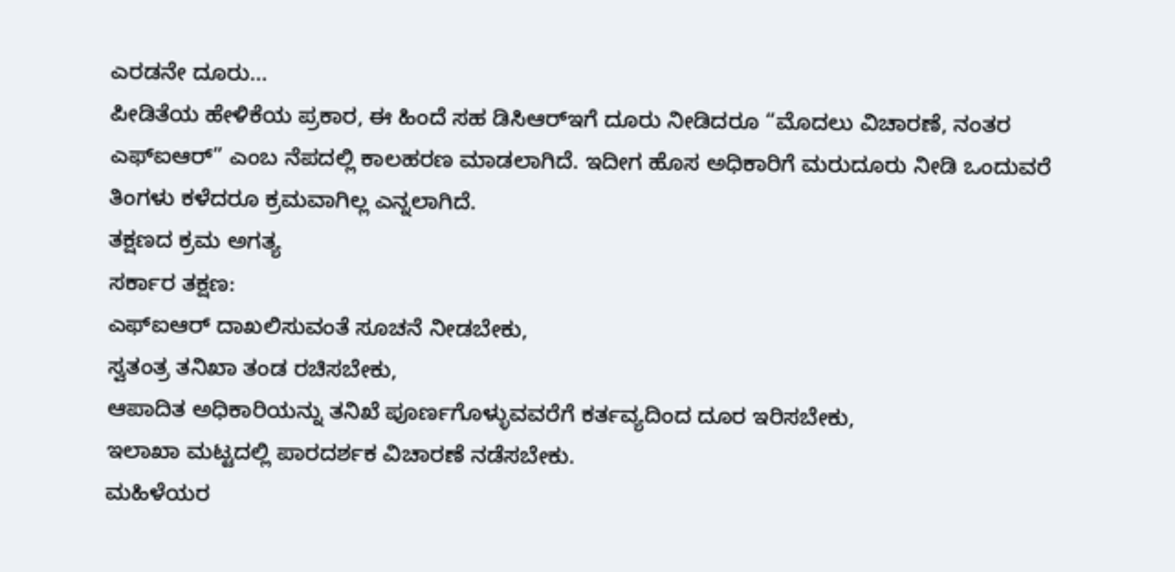ಎರಡನೇ ದೂರು…
ಪೀಡಿತೆಯ ಹೇಳಿಕೆಯ ಪ್ರಕಾರ, ಈ ಹಿಂದೆ ಸಹ ಡಿಸಿಆರ್‌ಇಗೆ ದೂರು ನೀಡಿದರೂ “ಮೊದಲು ವಿಚಾರಣೆ, ನಂತರ ಎಫ್‌ಐಆರ್” ಎಂಬ ನೆಪದಲ್ಲಿ ಕಾಲಹರಣ ಮಾಡಲಾಗಿದೆ. ಇದೀಗ ಹೊಸ ಅಧಿಕಾರಿಗೆ ಮರುದೂರು ನೀಡಿ ಒಂದುವರೆ ತಿಂಗಳು ಕಳೆದರೂ ಕ್ರಮವಾಗಿಲ್ಲ ಎನ್ನಲಾಗಿದೆ.
ತಕ್ಷಣದ ಕ್ರಮ ಅಗತ್ಯ
ಸರ್ಕಾರ ತಕ್ಷಣ:
ಎಫ್‌ಐಆರ್ ದಾಖಲಿಸುವಂತೆ ಸೂಚನೆ ನೀಡಬೇಕು,
ಸ್ವತಂತ್ರ ತನಿಖಾ ತಂಡ ರಚಿಸಬೇಕು,
ಆಪಾದಿತ ಅಧಿಕಾರಿಯನ್ನು ತನಿಖೆ ಪೂರ್ಣಗೊಳ್ಳುವವರೆಗೆ ಕರ್ತವ್ಯದಿಂದ ದೂರ ಇರಿಸಬೇಕು,
ಇಲಾಖಾ ಮಟ್ಟದಲ್ಲಿ ಪಾರದರ್ಶಕ ವಿಚಾರಣೆ ನಡೆಸಬೇಕು.
ಮಹಿಳೆಯರ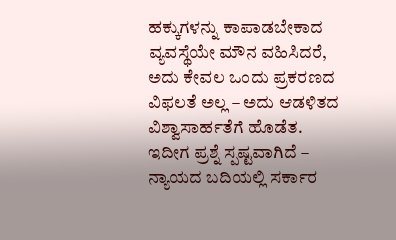ಹಕ್ಕುಗಳನ್ನು ಕಾಪಾಡಬೇಕಾದ ವ್ಯವಸ್ಥೆಯೇ ಮೌನ ವಹಿಸಿದರೆ, ಅದು ಕೇವಲ ಒಂದು ಪ್ರಕರಣದ ವಿಫಲತೆ ಅಲ್ಲ – ಅದು ಆಡಳಿತದ ವಿಶ್ವಾಸಾರ್ಹತೆಗೆ ಹೊಡೆತ.
ಇದೀಗ ಪ್ರಶ್ನೆ ಸ್ಪಷ್ಟವಾಗಿದೆ – ನ್ಯಾಯದ ಬದಿಯಲ್ಲಿ ಸರ್ಕಾರ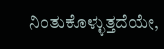ನಿಂತುಕೊಳ್ಳುತ್ತದೆಯೇ,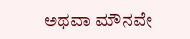ಅಥವಾ ಮೌನವೇ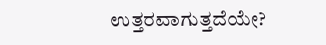ಉತ್ತರವಾಗುತ್ತದೆಯೇ?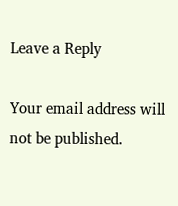Leave a Reply

Your email address will not be published.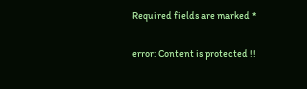Required fields are marked *

error: Content is protected !!